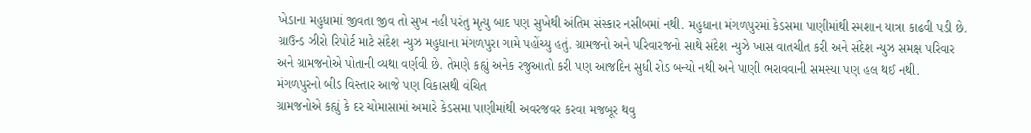ખેડાના મહુધામાં જીવતા જીવ તો સુખ નહી પરંતુ મૃત્યુ બાદ પણ સુખેથી અંતિમ સંસ્કાર નસીબમાં નથી. મહુધાના મંગળપુરમાં કેડસમા પાણીમાંથી સ્મશાન યાત્રા કાઢવી પડી છે. ગ્રાઉન્ડ ઝીરો રિપોર્ટ માટે સંદેશ ન્યુઝ મહુધાના મંગળપુરા ગામે પહોંચ્યુ હતું. ગ્રામજનો અને પરિવારજનો સાથે સંદેશ ન્યુઝે ખાસ વાતચીત કરી અને સંદેશ ન્યુઝ સમક્ષ પરિવાર અને ગ્રામજનોએ પોતાની વ્યથા વર્ણવી છે. તેમણે કહ્યું અનેક રજુઆતો કરી પણ આજદિન સુધી રોડ બન્યો નથી અને પાણી ભરાવવાની સમસ્યા પણ હલ થઈ નથી.
મંગળપુરનો બીડ વિસ્તાર આજે પણ વિકાસથી વંચિત
ગ્રામજનોએ કહ્યું કે દર ચોમાસામાં અમારે કેડસમા પાણીમાંથી અવરજવર કરવા મજબૂર થવુ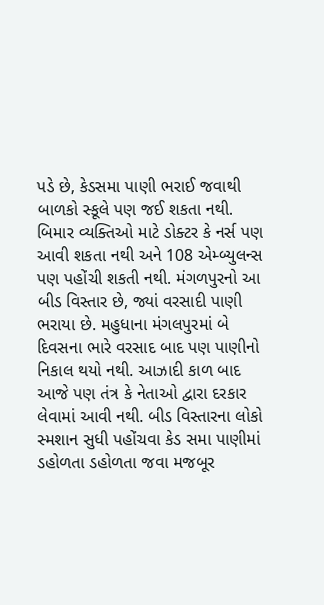પડે છે, કેડસમા પાણી ભરાઈ જવાથી બાળકો સ્કૂલે પણ જઈ શકતા નથી. બિમાર વ્યક્તિઓ માટે ડોક્ટર કે નર્સ પણ આવી શકતા નથી અને 108 એમ્બ્યુલન્સ પણ પહોંચી શકતી નથી. મંગળપુરનો આ બીડ વિસ્તાર છે, જ્યાં વરસાદી પાણી ભરાયા છે. મહુધાના મંગલપુરમાં બે દિવસના ભારે વરસાદ બાદ પણ પાણીનો નિકાલ થયો નથી. આઝાદી કાળ બાદ આજે પણ તંત્ર કે નેતાઓ દ્વારા દરકાર લેવામાં આવી નથી. બીડ વિસ્તારના લોકો સ્મશાન સુધી પહોંચવા કેડ સમા પાણીમાં ડહોળતા ડહોળતા જવા મજબૂર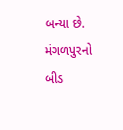બન્યા છે. મંગળપુરનો બીડ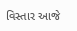વિસ્તાર આજે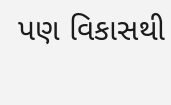પણ વિકાસથી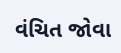વંચિત જોવા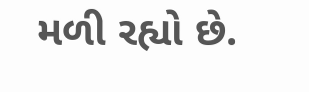મળી રહ્યો છે.